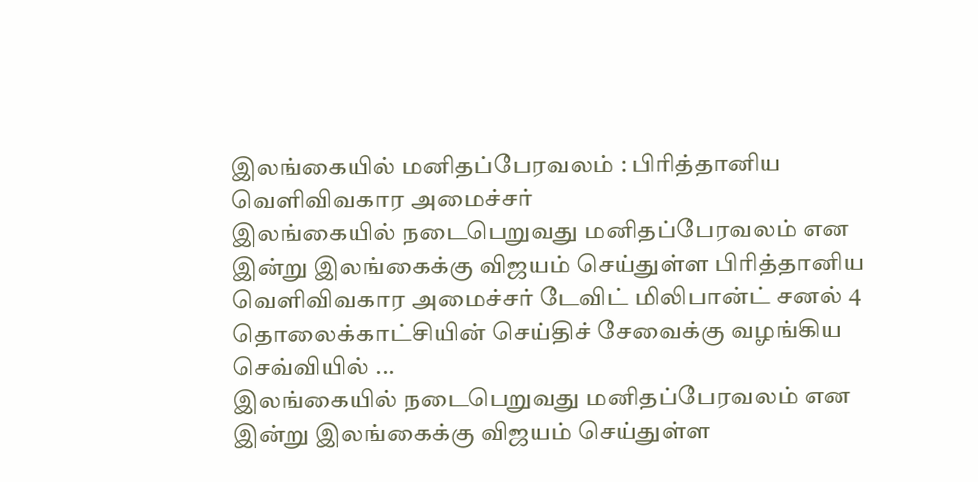இலங்கையில் மனிதப்பேரவலம் : பிரித்தானிய வெளிவிவகார அமைச்சர்
இலங்கையில் நடைபெறுவது மனிதப்பேரவலம் என இன்று இலங்கைக்கு விஜயம் செய்துள்ள பிரித்தானிய வெளிவிவகார அமைச்சர் டேவிட் மிலிபான்ட் சனல் 4 தொலைக்காட்சியின் செய்திச் சேவைக்கு வழங்கிய செவ்வியில் ...
இலங்கையில் நடைபெறுவது மனிதப்பேரவலம் என இன்று இலங்கைக்கு விஜயம் செய்துள்ள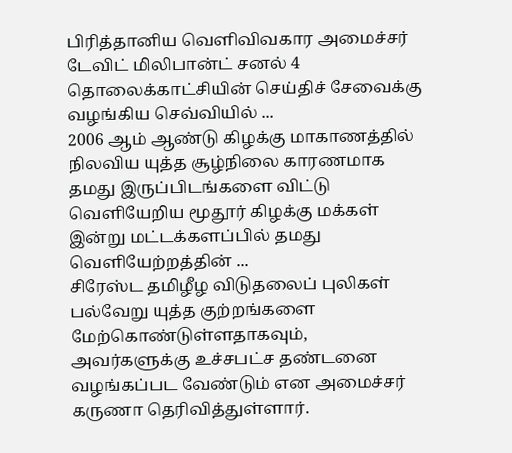பிரித்தானிய வெளிவிவகார அமைச்சர் டேவிட் மிலிபான்ட் சனல் 4 தொலைக்காட்சியின் செய்திச் சேவைக்கு வழங்கிய செவ்வியில் ...
2006 ஆம் ஆண்டு கிழக்கு மாகாணத்தில் நிலவிய யுத்த சூழ்நிலை காரணமாக தமது இருப்பிடங்களை விட்டு வெளியேறிய மூதூர் கிழக்கு மக்கள் இன்று மட்டக்களப்பில் தமது வெளியேற்றத்தின் ...
சிரேஸ்ட தமிழீழ விடுதலைப் புலிகள் பல்வேறு யுத்த குற்றங்களை மேற்கொண்டுள்ளதாகவும், அவர்களுக்கு உச்சபட்ச தண்டனை வழங்கப்பட வேண்டும் என அமைச்சர் கருணா தெரிவித்துள்ளார்.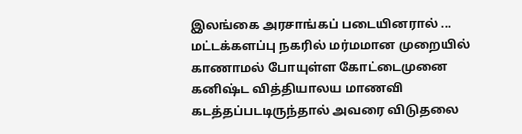இலங்கை அரசாங்கப் படையினரால் ...
மட்டக்களப்பு நகரில் மர்மமான முறையில் காணாமல் போயுள்ள கோட்டைமுனை கனிஷ்ட வித்தியாலய மாணவி கடத்தப்படடிருந்தால் அவரை விடுதலை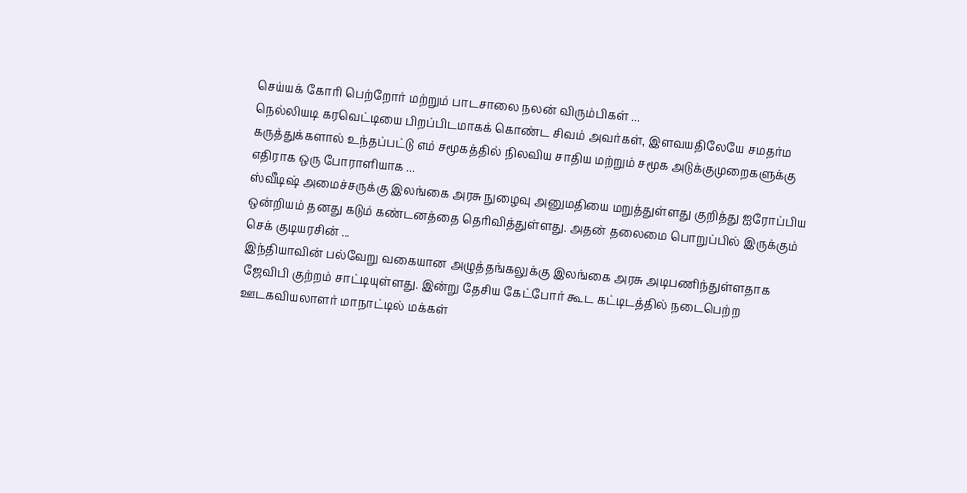செய்யக் கோரி பெற்றோர் மற்றும் பாடசாலை நலன் விரும்பிகள் ...
நெல்லியடி கரவெட்டியை பிறப்பிடமாகக் கொண்ட சிவம் அவர்கள், இளவயதிலேயே சமதர்ம கருத்துக்களால் உந்தப்பட்டு எம் சமூகத்தில் நிலவிய சாதிய மற்றும் சமூக அடுக்குமுறைகளுக்கு எதிராக ஒரு போராளியாக ...
ஸ்வீடிஷ் அமைச்சருக்கு இலங்கை அரசு நுழைவு அனுமதியை மறுத்துள்ளது குறித்து ஐரோப்பிய ஒன்றியம் தனது கடும் கண்டனத்தை தெரிவித்துள்ளது. அதன் தலைமை பொறுப்பில் இருக்கும் செக் குடியரசின் ...
இந்தியாவின் பல்வேறு வகையான அழுத்தங்கலுக்கு இலங்கை அரசு அடிபணிந்துள்ளதாக ஜேவிபி குற்றம் சாட்டியுள்ளது. இன்று தேசிய கேட்போர் கூட கட்டிடத்தில் நடைபெற்ற ஊடகவியலாளர் மாநாட்டில் மக்கள்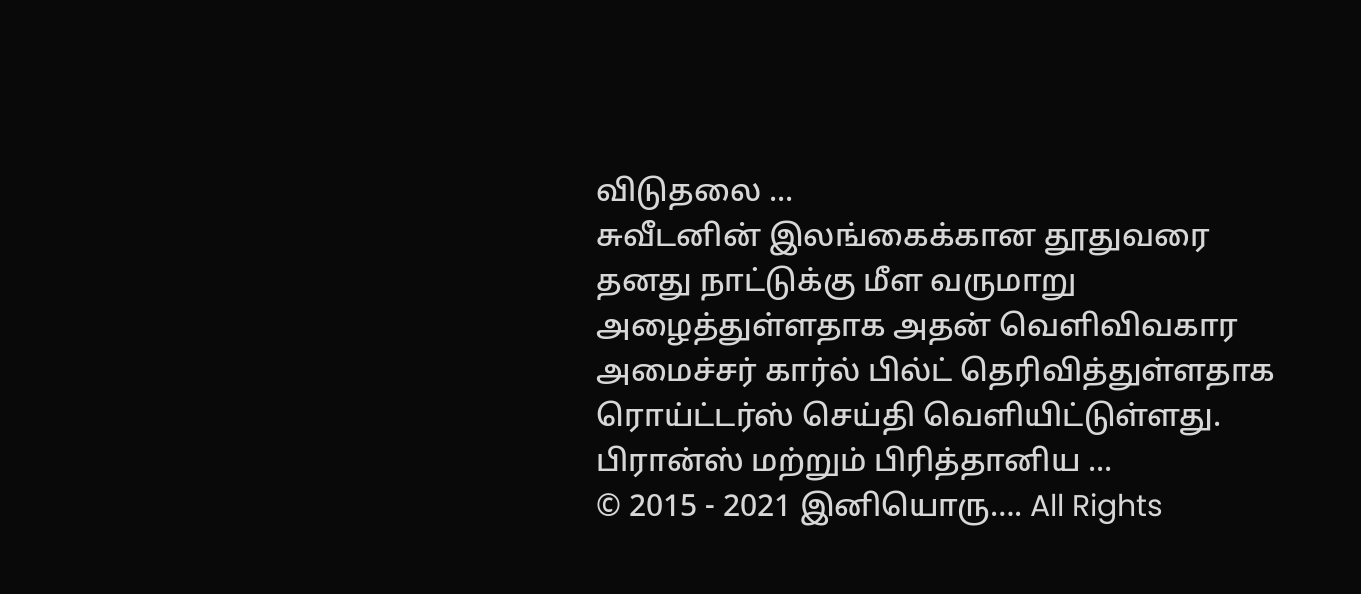விடுதலை ...
சுவீடனின் இலங்கைக்கான தூதுவரை தனது நாட்டுக்கு மீள வருமாறு அழைத்துள்ளதாக அதன் வெளிவிவகார அமைச்சர் கார்ல் பில்ட் தெரிவித்துள்ளதாக ரொய்ட்டர்ஸ் செய்தி வெளியிட்டுள்ளது. பிரான்ஸ் மற்றும் பிரித்தானிய ...
© 2015 - 2021 இனியொரு…. All Rights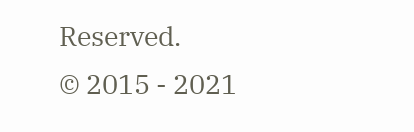Reserved.
© 2015 - 2021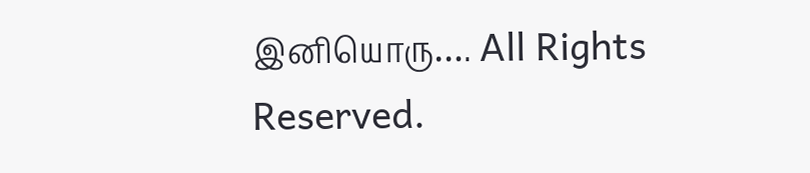இனியொரு…. All Rights Reserved.